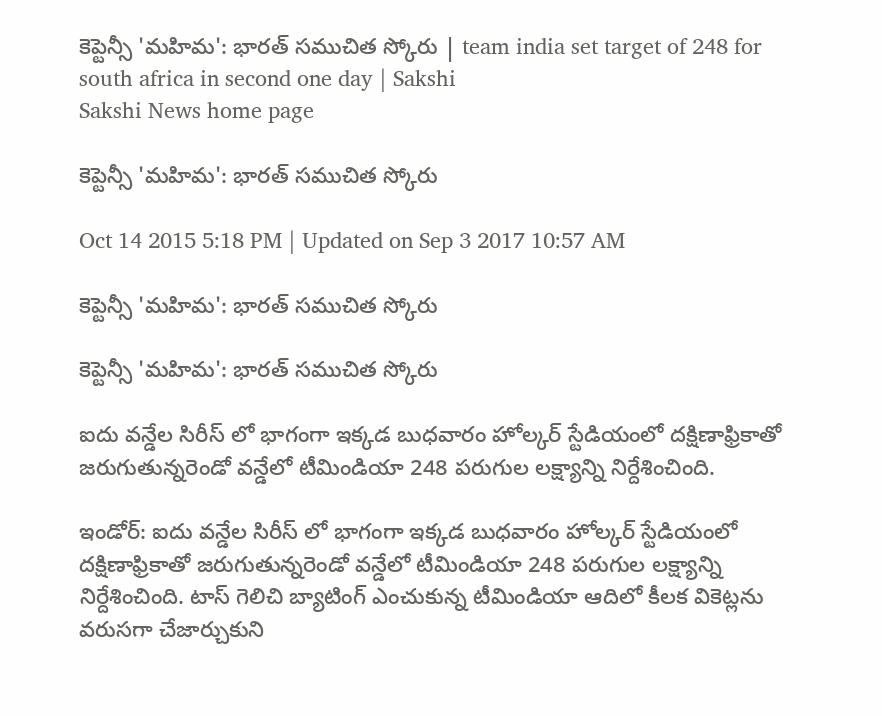కెప్టెన్సీ 'మహిమ': భారత్ సముచిత స్కోరు | team india set target of 248 for south africa in second one day | Sakshi
Sakshi News home page

కెప్టెన్సీ 'మహిమ': భారత్ సముచిత స్కోరు

Oct 14 2015 5:18 PM | Updated on Sep 3 2017 10:57 AM

కెప్టెన్సీ 'మహిమ': భారత్ సముచిత స్కోరు

కెప్టెన్సీ 'మహిమ': భారత్ సముచిత స్కోరు

ఐదు వన్డేల సిరీస్ లో భాగంగా ఇక్కడ బుధవారం హోల్కర్ స్టేడియంలో దక్షిణాఫ్రికాతో జరుగుతున్నరెండో వన్డేలో టీమిండియా 248 పరుగుల లక్ష్యాన్ని నిర్దేశించింది.

ఇండోర్: ఐదు వన్డేల సిరీస్ లో భాగంగా ఇక్కడ బుధవారం హోల్కర్ స్టేడియంలో దక్షిణాఫ్రికాతో జరుగుతున్నరెండో వన్డేలో టీమిండియా 248 పరుగుల లక్ష్యాన్ని నిర్దేశించింది. టాస్ గెలిచి బ్యాటింగ్ ఎంచుకున్న టీమిండియా ఆదిలో కీలక వికెట్లను వరుసగా చేజార్చుకుని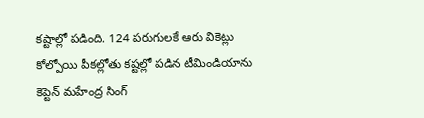కష్టాల్లో పడింది. 124 పరుగులకే ఆరు వికెట్లు కోల్పోయి పీకల్లోతు కష్టల్లో పడిన టీమిండియాను కెప్టెన్ మహేంద్ర సింగ్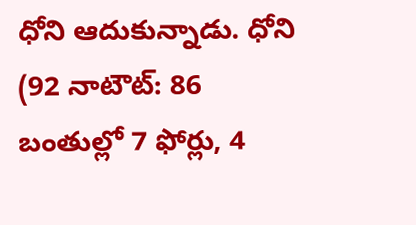ధోని ఆదుకున్నాడు. ధోని (92 నాటౌట్: 86 బంతుల్లో 7 ఫోర్లు, 4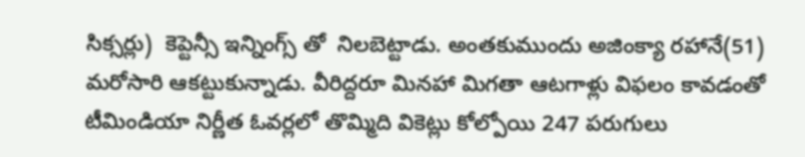సిక్సర్లు)  కెప్టెన్సీ ఇన్నింగ్స్ తో  నిలబెట్టాడు. అంతకుముందు అజింక్యా రహానే(51) మరోసారి ఆకట్టుకున్నాడు. వీరిద్దరూ మినహా మిగతా ఆటగాళ్లు విఫలం కావడంతో టీమిండియా నిర్ణీత ఓవర్లలో తొమ్మిది వికెట్లు కోల్పోయి 247 పరుగులు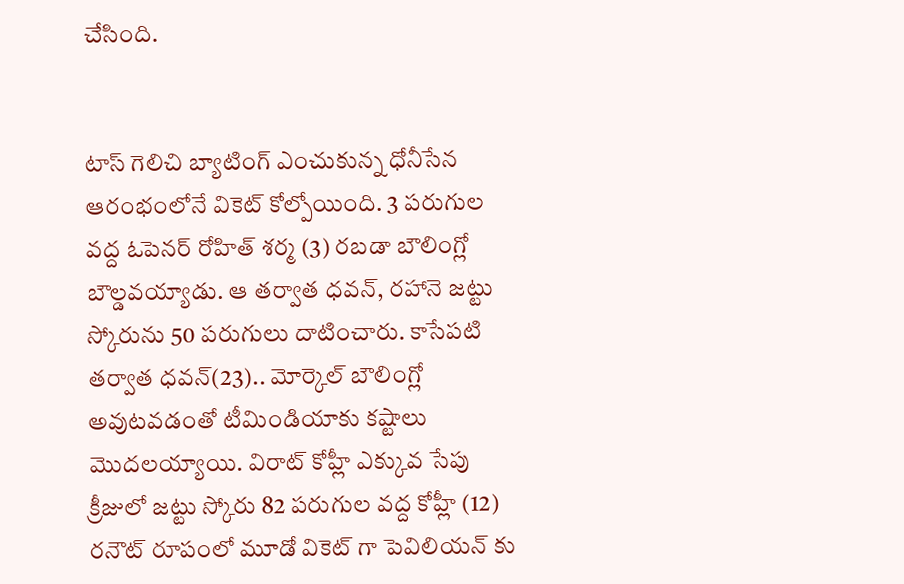చేసింది.


టాస్ గెలిచి బ్యాటింగ్ ఎంచుకున్న ధోనీసేన ఆరంభంలోనే వికెట్ కోల్పోయింది. 3 పరుగుల వద్ద ఓపెనర్ రోహిత్ శర్మ (3) రబడా బౌలింగ్లో బౌల్డవయ్యాడు. ఆ తర్వాత ధవన్, రహానె జట్టు స్కోరును 50 పరుగులు దాటించారు. కాసేపటి తర్వాత ధవన్(23).. మోర్కెల్ బౌలింగ్లో అవుటవడంతో టీమిండియాకు కష్టాలు మొదలయ్యాయి. విరాట్ కోహ్లీ ఎక్కువ సేపు క్రీజులో జట్టు స్కోరు 82 పరుగుల వద్ద కోహ్లీ (12) రనౌట్ రూపంలో మూడో వికెట్ గా పెవిలియన్ కు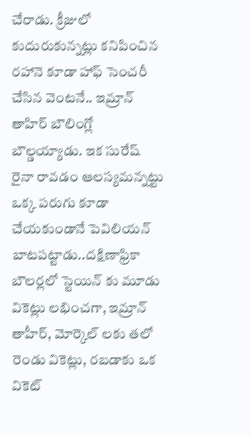చేరాడు. క్రీజులో కుదురుకున్నట్లు కనిపించిన రహానె కూడా హాఫ్ సెంచరీ చేసిన వెంటనే.. ఇమ్రాన్ తాహిర్ బౌలింగ్లో బౌల్డయ్యాడు. ఇక సురేష్ రైనా రావడం ఆలస్యమన్నట్టు ఒక్క పరుగు కూడా చేయకుండానే పెవిలియన్ బాటపట్టాడు..దక్షిణాఫ్రికా బౌలర్లలో స్టెయిన్ కు మూడు వికెట్లు లభించగా, ఇమ్రాన్ తాహీర్, మోర్కెల్ లకు తలో రెండు వికెట్లు, రబడాకు ఒక వికెట్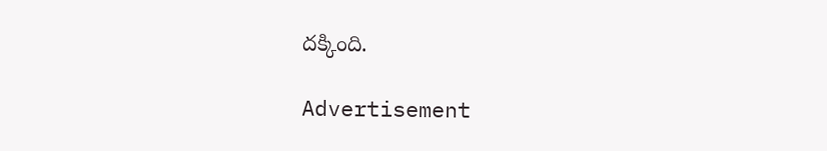దక్కింది.

Advertisement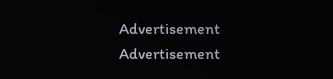Advertisement
Advertisement